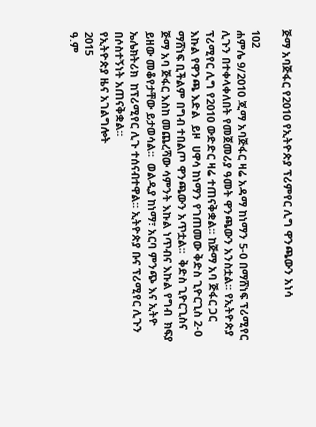ጅማ አባጅፋር የ2010 የኢትዮጵያ ፕሪምየር ሊግ ዋንጫውን አነሳ

102
ሐምሌ 9/2010 ጂማ አባጅፋር ዛሬ አዳማ ከነማን 5-0 በማሸነፍ ፕሪሚየር ሊጉን በተቀላቀለበት የመጀመሪያ ዓመት ዋንጫውን አንስቷል፡፡ የኢትዮጵያ ፕሪሚየር ሊግ የ2010 ውድድር ዛሬ ተጠናቅቋል፡፡ ከጅማ አባ ጅፋር ጋር እኩል የዋንጫ እድል  ይዞ  ሀዋሳ ከነማን የገጠመው ቅድስ ጊዮርጊስ 2-0  ማሸነፍ ቢችልም በግብ ተበልጦ ዋንጫውን አጥቷል፡፡  ቅድስ ጊዮርጊስና ጅማ አባ ጅፋር እስከ መጨረሻው ሳምንት እኩል ነጥብና እኩል የግብ  ክፍያ ይዘው መቆየታቸው ይታወሳል፡፡  ወልዲያ ከነማ፣ አርባ ምንጭ እና ኢትዮ ኤሌክትሪክ  ከፕሪሚየር ሊጉ ተሰናብተዋል፡፡ ኢትዮጵያ ቡና ፕሪሚየር ሊጉን በሶስተኝነት አጠናቅቋል፡፡
የኢትዮጵያ ዜና አገልግሎት
2015
ዓ.ም